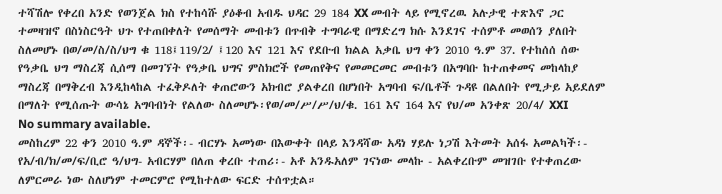ተሻሽሎ የቀረበ አንድ የወንጀል ክስ የተከሳሹ ያዕቆብ አብዱ ህዳር 29 184 XX መብት ላይ የሚኖረዉ አሉታዊ ተጽእኖ ጋር ተመዛዝኖ በስነስርዓት ህጉ የተጠበቀለት የመሰማት መብቱን በጥብቅ ተግባራዊ በማድረግ ክሱ እንደገና ተሰምቶ መወሰን ያለበት ስለመሆኑ በወ/መ/ስ/ስ/ህግ ቁ 118፤119/2/ ፤120 እና 121 እና የደቡብ ክልል አቃቤ ህግ ቀን 2010 ዓ.ም 37. የተከሰሰ ሰው የዓቃቤ ህግ ማስረጃ ሲሰማ በመገኘት የዓቃቤ ህግና ምስክሮች የመጠየቅና የመመርመር መብቱን በአግባቡ ከተጠቀመና መከላከያ ማስረጃ በማቅረብ እንዲከላከል ተፈቅዶለት ቀጠሮውን አክብሮ ያልቀረበ በሆነበት አግባብ ፍ/ቤቶች ጉዳዩ በልለበት የሚታይ አይደለም በማለት የሚሰጡት ውሳኔ አግባብነት የልለው ስለመሆኑ፡የወ/መ/ሥ/ሥ/ህ/ቁ. 161 እና 164 እና የህ/መ አንቀጽ 20/4/ XXI
No summary available.
መስከረም 22 ቀን 2010 ዓ.ም ዳኞች፡- ብርሃኑ አመነው በእውቀት በላይ እንዳሻው አዳነ ሃይሉ ነጋሽ እትመት አሰፋ አመልካች፡- የአ/ብ/ክ/መ/ፍ/ቢሮ ዓ/ህግ- አብርሃም በለጠ ቀረቡ ተጠሪ፡- አቶ አንዱአለም ገናነው መላኩ - አልቀረቡም መዝገቡ የተቀጠረው ለምርመራ ነው ስለሆነም ተመርምሮ የሚከተለው ፍርድ ተሰጥቷል።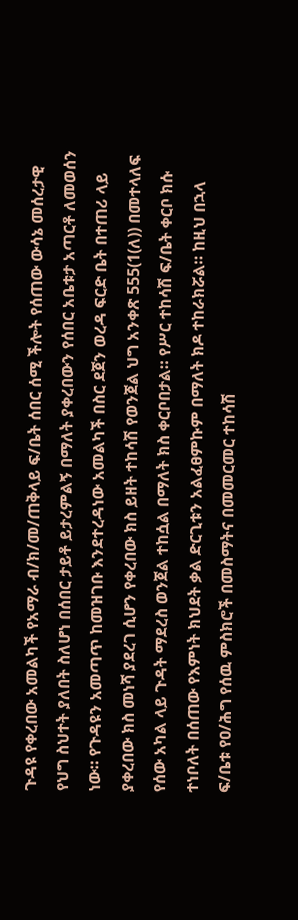ጉዳዩ የቀረበው አመልካች የአማራ ብ/ክ/መ/ጠቅላይ ፍ/ቤት ሰበር ሰሚ ችሎት የሰጠው ውሳኔ መሰረታዊ የህግ ስህተት ያለበት ስለሆነ በሰበር ታይቶ ይታረምልኝ በማለት ያቀረበውን የሰበር አቤቱታ አጣርቶ ለመወሰን ነው። የጉዳዩን አመጣጥ ከመዝገቡ እንደተረዳነው አመልካች በስር ደጀን ወረዳ ፍርድ ቤት በተጠሪ ላይ ያቀረበው ክስ መነሻ ያደረገ ሲሆን የቀረበው ክስ ይዘት ተከሳሽ የወንጀል ህግ አንቀጽ 555(1(ለ)) በመተላለፍ የሰው አካል ላይ ጉዳት ማደረስ ወንጀል ተከሷል በማለት ክስ ቀርቦበታል። የሥር ተከሳሽ ፍ/ቤት ቀርቦ ክሱ ተነቦለት በሰጠው የእምነት ክህደት ቃል ድርጊቱን አልፈፀምኩም በማለት ክዶ ተከራክሯል። ከዚህ በኋላ ፍ/ቤቱ የዐ/ሕግ የሰዉ ምስክሮች በመስማትና በመመርመር ተከሳሽ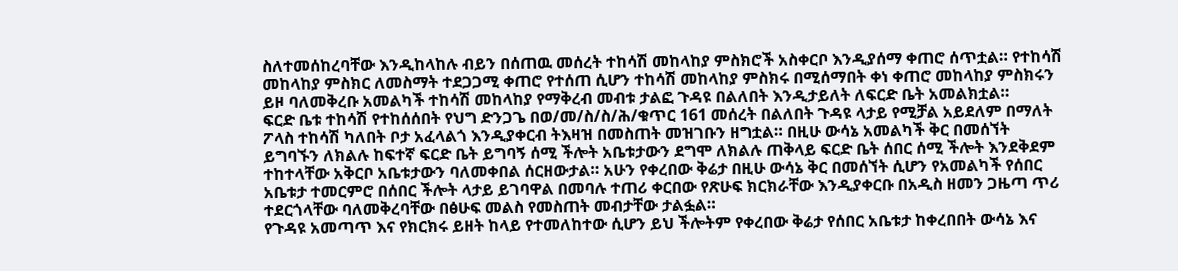ስለተመሰከረባቸው እንዲከላከሉ ብይን በሰጠዉ መሰረት ተከሳሽ መከላከያ ምስክሮች አስቀርቦ እንዲያሰማ ቀጠሮ ሰጥቷል። የተከሳሽ መከላከያ ምስክር ለመስማት ተደጋጋሚ ቀጠሮ የተሰጠ ሲሆን ተከሳሽ መከላከያ ምስክሩ በሚሰማበት ቀነ ቀጠሮ መከላከያ ምስክሩን ይዞ ባለመቅረቡ አመልካች ተከሳሽ መከላከያ የማቅረብ መብቱ ታልፎ ጉዳዩ በልለበት እንዲታይለት ለፍርድ ቤት አመልክቷል።
ፍርድ ቤቱ ተከሳሽ የተከሰሰበት የህግ ድንጋጌ በወ/መ/ስ/ስ/ሕ/ቁጥር 161 መሰረት በልለበት ጉዳዩ ላታይ የሚቻል አይደለም በማለት ፖላስ ተከሳሽ ካለበት ቦታ አፈላልጎ እንዲያቀርብ ትእዛዝ በመስጠት መዝገቡን ዘግቷል። በዚሁ ውሳኔ አመልካች ቅር በመሰኘት ይግባኙን ለክልሉ ከፍተኛ ፍርድ ቤት ይግባኝ ሰሚ ችሎት አቤቱታውን ደግሞ ለክልሉ ጠቅላይ ፍርድ ቤት ሰበር ሰሚ ችሎት እንደቅደም ተከተላቸው አቅርቦ አቤቱታውን ባለመቀበል ሰርዘውታል። አሁን የቀረበው ቅሬታ በዚሁ ውሳኔ ቅር በመሰኘት ሲሆን የአመልካች የሰበር አቤቱታ ተመርምሮ በሰበር ችሎት ላታይ ይገባዋል በመባሉ ተጠሪ ቀርበው የጽሁፍ ክርክራቸው እንዲያቀርቡ በአዲስ ዘመን ጋዜጣ ጥሪ ተደርጎላቸው ባለመቅረባቸው በፅሁፍ መልስ የመስጠት መብታቸው ታልፏል።
የጉዳዩ አመጣጥ እና የክርክሩ ይዘት ከላይ የተመለከተው ሲሆን ይህ ችሎትም የቀረበው ቅሬታ የሰበር አቤቱታ ከቀረበበት ውሳኔ እና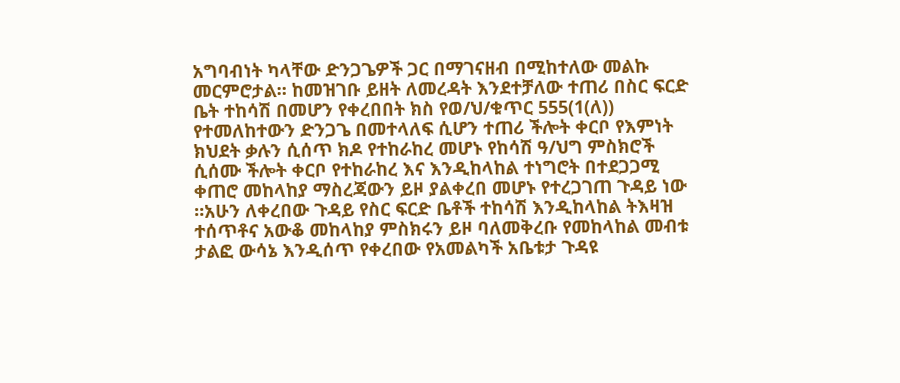አግባብነት ካላቸው ድንጋጌዎች ጋር በማገናዘብ በሚከተለው መልኩ መርምሮታል። ከመዝገቡ ይዘት ለመረዳት እንደተቻለው ተጠሪ በስር ፍርድ ቤት ተከሳሽ በመሆን የቀረበበት ክስ የወ/ህ/ቁጥር 555(1(ለ)) የተመለከተውን ድንጋጌ በመተላለፍ ሲሆን ተጠሪ ችሎት ቀርቦ የእምነት ክህደት ቃሉን ሲሰጥ ክዶ የተከራከረ መሆኑ የከሳሽ ዓ/ህግ ምስክሮች ሲሰሙ ችሎት ቀርቦ የተከራከረ እና እንዲከላከል ተነግሮት በተደጋጋሚ ቀጠሮ መከላከያ ማስረጃውን ይዞ ያልቀረበ መሆኑ የተረጋገጠ ጉዳይ ነው ።አሁን ለቀረበው ጉዳይ የስር ፍርድ ቤቶች ተከሳሽ እንዲከላከል ትእዛዝ ተሰጥቶና አውቆ መከላከያ ምስክሩን ይዞ ባለመቅረቡ የመከላከል መብቱ ታልፎ ውሳኔ እንዲሰጥ የቀረበው የአመልካች አቤቱታ ጉዳዩ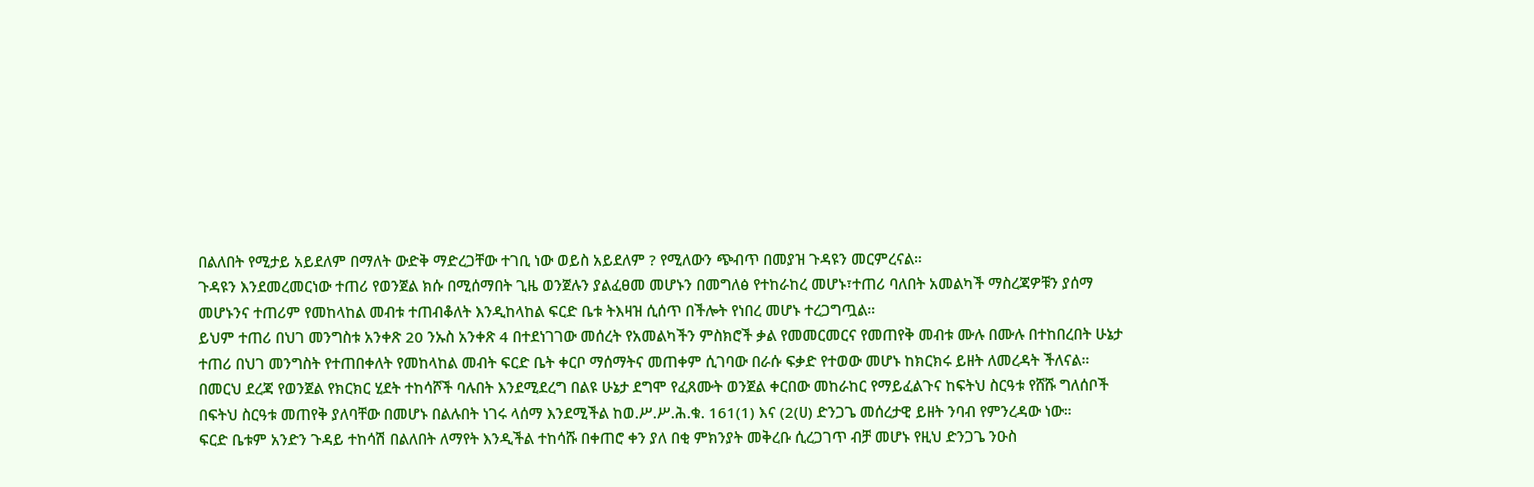በልለበት የሚታይ አይደለም በማለት ውድቅ ማድረጋቸው ተገቢ ነው ወይስ አይደለም ? የሚለውን ጭብጥ በመያዝ ጉዳዩን መርምረናል።
ጉዳዩን እንደመረመርነው ተጠሪ የወንጀል ክሱ በሚሰማበት ጊዜ ወንጀሉን ያልፈፀመ መሆኑን በመግለፅ የተከራከረ መሆኑ፣ተጠሪ ባለበት አመልካች ማስረጃዎቹን ያሰማ መሆኑንና ተጠሪም የመከላከል መብቱ ተጠብቆለት እንዲከላከል ፍርድ ቤቱ ትእዛዝ ሲሰጥ በችሎት የነበረ መሆኑ ተረጋግጧል።
ይህም ተጠሪ በህገ መንግስቱ አንቀጽ 20 ንኡስ አንቀጽ 4 በተደነገገው መሰረት የአመልካችን ምስክሮች ቃል የመመርመርና የመጠየቅ መብቱ ሙሉ በሙሉ በተከበረበት ሁኔታ ተጠሪ በህገ መንግስት የተጠበቀለት የመከላከል መብት ፍርድ ቤት ቀርቦ ማሰማትና መጠቀም ሲገባው በራሱ ፍቃድ የተወው መሆኑ ከክርክሩ ይዘት ለመረዳት ችለናል።
በመርህ ደረጃ የወንጀል የክርክር ሂደት ተከሳሾች ባሉበት እንደሚደረግ በልዩ ሁኔታ ደግሞ የፈጸሙት ወንጀል ቀርበው መከራከር የማይፈልጉና ከፍትህ ስርዓቱ የሸሹ ግለሰቦች በፍትህ ስርዓቱ መጠየቅ ያለባቸው በመሆኑ በልሉበት ነገሩ ላሰማ እንደሚችል ከወ.ሥ.ሥ.ሕ.ቁ. 161(1) እና (2(ሀ) ድንጋጌ መሰረታዊ ይዘት ንባብ የምንረዳው ነው።
ፍርድ ቤቱም አንድን ጉዳይ ተከሳሽ በልለበት ለማየት እንዲችል ተከሳሹ በቀጠሮ ቀን ያለ በቂ ምክንያት መቅረቡ ሲረጋገጥ ብቻ መሆኑ የዚህ ድንጋጌ ንዑስ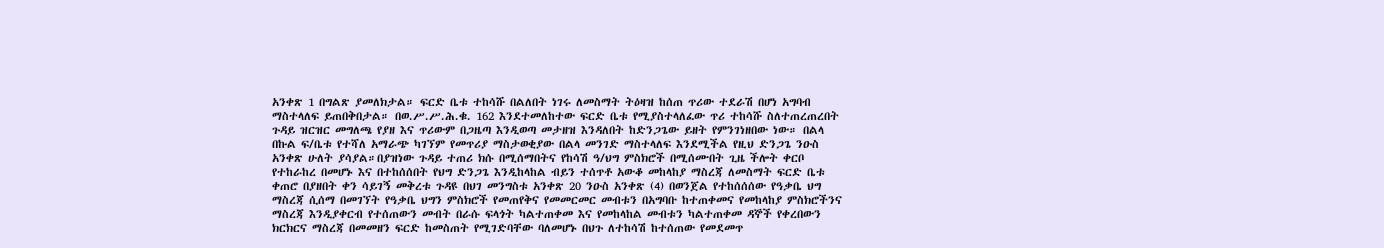አንቀጽ 1 በግልጽ ያመለክታል። ፍርድ ቤቱ ተከሳሹ በልለበት ነገሩ ለመስማት ትዕዛዝ ከሰጠ ጥሪው ተደራሽ በሆነ አግባብ ማስተላለፍ ይጠበቅበታል። በወ.ሥ.ሥ.ሕ.ቁ. 162 እንደተመለከተው ፍርድ ቤቱ የሚያስተላለፈው ጥሪ ተከሳሹ ስለተጠረጠረበት ጉዳይ ዝርዝር መግለጫ የያዘ እና ጥሪውም በጋዜጣ እንዲወጣ መታዘዝ እንዳለበት ከድንጋጌው ይዘት የምንገነዘበው ነው። በልላ በኩል ፍ/ቤቱ የተሻለ አማራጭ ካገኘም የመጥሪያ ማስታወቂያው በልላ መንገድ ማስተላለፍ እንደሚችል የዚህ ድንጋጌ ንዑስ አንቀጽ ሁለት ያሳያል።በያዝነው ጉዳይ ተጠሪ ክሱ በሚሰማበትና የከሳሽ ዓ/ህግ ምስክሮች በሚሰሙበት ጊዜ ችሎት ቀርቦ የተከራከረ በመሆኑ እና በተከሰሰበት የህግ ድንጋጌ እንዲከላከል ብይን ተሰጥቶ አውቆ መከላከያ ማስረጃ ለመስማት ፍርድ ቤቱ ቀጠሮ በያዘበት ቀን ሳይገኝ መቅረቱ ጉዳዩ በህገ መንግስቱ አንቀጽ 20 ንዑስ አንቀጽ (4) በወንጀል የተከሰሰሰው የዓቃቤ ህግ ማስረጃ ሲሰማ በመገኘት የዓቃቤ ህግን ምስክሮች የመጠየቅና የመመርመር መብቱን በአግባቡ ከተጠቀመና የመከላከያ ምስክሮችንና ማስረጃ እንዲያቀርብ የተሰጠውን መብት በራሱ ፍላጎት ካልተጠቀመ እና የመከላከል መብቱን ካልተጠቀመ ዳኞች የቀረበውን ክርክርና ማስረጃ በመመዘን ፍርድ ከመስጠት የሚገድባቸው ባለመሆኑ በህጉ ለተከሳሽ ከተሰጠው የመደመጥ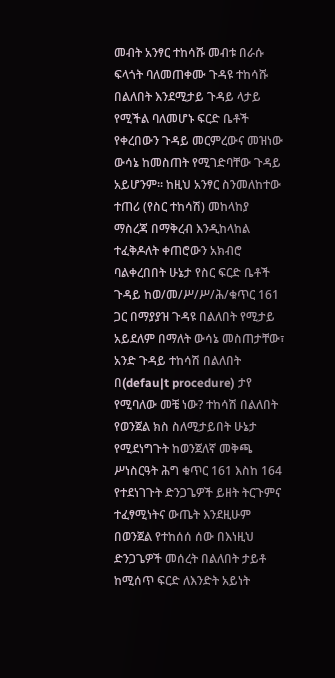መብት አንፃር ተከሳሹ መብቱ በራሱ ፍላጎት ባለመጠቀሙ ጉዳዩ ተከሳሹ በልለበት እንደሚታይ ጉዳይ ላታይ የሚችል ባለመሆኑ ፍርድ ቤቶች የቀረበውን ጉዳይ መርምረውና መዝነው ውሳኔ ከመስጠት የሚገድባቸው ጉዳይ አይሆንም። ከዚህ አንፃር ስንመለከተው ተጠሪ (የስር ተከሳሽ) መከላከያ ማስረጃ በማቅረብ እንዲከላከል ተፈቅዶለት ቀጠሮውን አክብሮ ባልቀረበበት ሁኔታ የስር ፍርድ ቤቶች ጉዳይ ከወ/መ/ሥ/ሥ/ሕ/ቁጥር 161 ጋር በማያያዝ ጉዳዩ በልለበት የሚታይ አይደለም በማለት ውሳኔ መስጠታቸው፣ አንድ ጉዳይ ተከሳሽ በልለበት በ(defau|t procedure) ታየ የሚባለው መቼ ነው? ተከሳሽ በልለበት የወንጀል ክስ ስለሚታይበት ሁኔታ የሚደነግጉት ከወንጀለኛ መቅጫ ሥነስርዓት ሕግ ቁጥር 161 እስከ 164 የተደነገጉት ድንጋጌዎች ይዘት ትርጉምና ተፈፃሚነትና ውጤት እንደዚሁም በወንጀል የተከሰሰ ሰው በእነዚህ ድንጋጌዎች መሰረት በልለበት ታይቶ ከሚሰጥ ፍርድ ለእንድት አይነት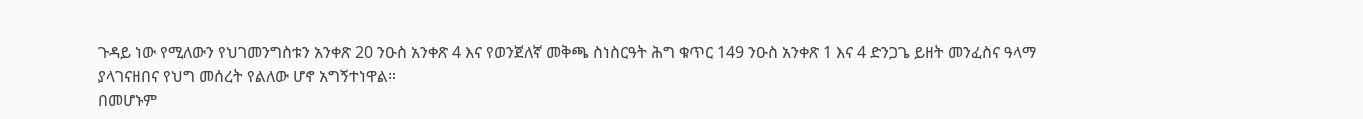ጉዳይ ነው የሚለውን የህገመንግስቱን አንቀጽ 20 ንዑስ አንቀጽ 4 እና የወንጀለኛ መቅጫ ስነስርዓት ሕግ ቁጥር 149 ንዑስ አንቀጽ 1 እና 4 ድንጋጌ ይዘት መንፈስና ዓላማ ያላገናዘበና የህግ መሰረት የልለው ሆኖ አግኝተነዋል።
በመሆኑም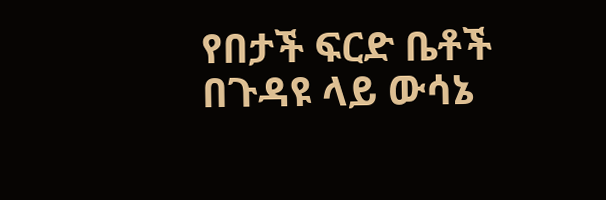የበታች ፍርድ ቤቶች በጉዳዩ ላይ ውሳኔ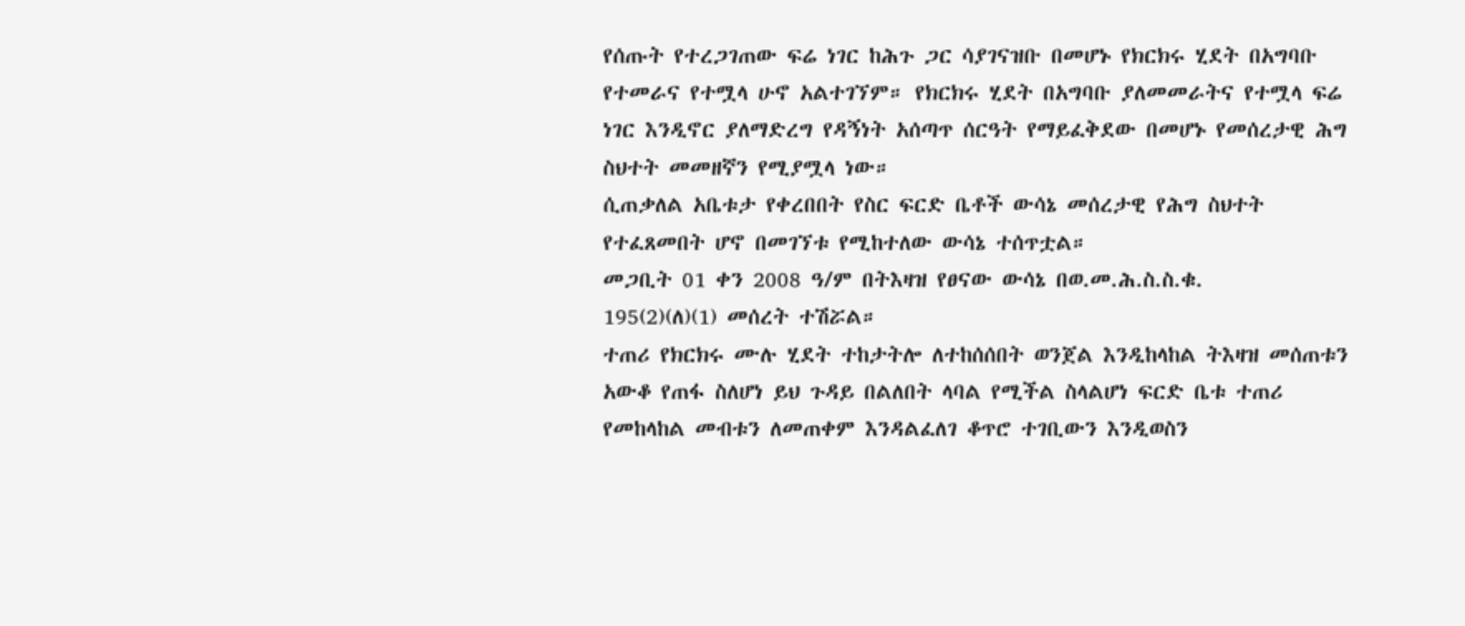የሰጡት የተረጋገጠው ፍሬ ነገር ከሕጉ ጋር ሳያገናዝቡ በመሆኑ የክርክሩ ሂደት በአግባቡ የተመራና የተሟላ ሁኖ አልተገኘም። የክርክሩ ሂደት በአግባቡ ያለመመራትና የተሟላ ፍሬ ነገር እንዲኖር ያለማድረግ የዳኝነት አሰጣጥ ሰርዓት የማይፈቅደው በመሆኑ የመሰረታዊ ሕግ ስህተት መመዘኛን የሚያሟላ ነው።
ሲጠቃለል አቤቱታ የቀረበበት የስር ፍርድ ቤቶች ውሳኔ መሰረታዊ የሕግ ስህተት የተፈጸመበት ሆኖ በመገኘቱ የሚከተለው ውሳኔ ተሰጥቷል።
መጋቢት 01 ቀን 2008 ዓ/ም በትእዛዝ የፀናው ውሳኔ በወ.መ.ሕ.ስ.ስ.ቁ.
195(2)(ለ)(1) መሰረት ተሽሯል።
ተጠሪ የክርክሩ ሙሉ ሂደት ተከታትሎ ለተከሰሰበት ወንጀል እንዲከላከል ትእዛዝ መሰጠቱን አውቆ የጠፋ ስለሆነ ይህ ጉዳይ በልለበት ላባል የሚችል ስላልሆነ ፍርድ ቤቱ ተጠሪ የመከላከል መብቱን ለመጠቀም እንዳልፈለገ ቆጥሮ ተገቢውን እንዲወስን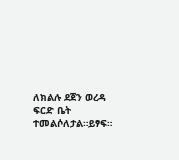ለክልሉ ደጀን ወረዳ ፍርድ ቤት ተመልሶለታል።ይፃፍ።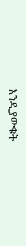እንዲያውቁት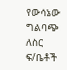የውሳኔው ግልባጭ ለስር ፍ/ቤቶች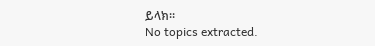ይላክ።
No topics extracted.